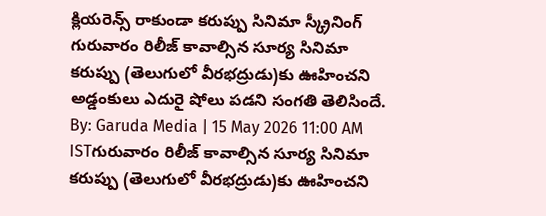క్లియరెన్స్ రాకుండా కరుప్పు సినిమా స్క్రీనింగ్
గురువారం రిలీజ్ కావాల్సిన సూర్య సినిమా కరుప్పు (తెలుగులో వీరభద్రుడు)కు ఊహించని అడ్డంకులు ఎదురై షోలు పడని సంగతి తెలిసిందే.
By: Garuda Media | 15 May 2026 11:00 AM ISTగురువారం రిలీజ్ కావాల్సిన సూర్య సినిమా కరుప్పు (తెలుగులో వీరభద్రుడు)కు ఊహించని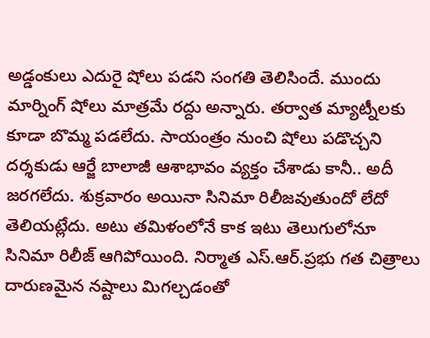అడ్డంకులు ఎదురై షోలు పడని సంగతి తెలిసిందే. ముందు మార్నింగ్ షోలు మాత్రమే రద్దు అన్నారు. తర్వాత మ్యాట్నీలకు కూడా బొమ్మ పడలేదు. సాయంత్రం నుంచి షోలు పడొచ్చని దర్శకుడు ఆర్జే బాలాజీ ఆశాభావం వ్యక్తం చేశాడు కానీ.. అదీ జరగలేదు. శుక్రవారం అయినా సినిమా రిలీజవుతుందో లేదో తెలియట్లేదు. అటు తమిళంలోనే కాక ఇటు తెలుగులోనూ సినిమా రిలీజ్ ఆగిపోయింది. నిర్మాత ఎస్.ఆర్.ప్రభు గత చిత్రాలు దారుణమైన నష్టాలు మిగల్చడంతో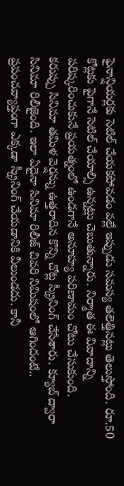ఫైనాన్షియర్లకు సెటిల్ చేయకపోవడం వల్లే ఇప్పుడు సమస్య తలెత్తినట్లు తెలుస్తోంది. రూ.50 కోట్లకు పైగానే సెటిల్ చేయాల్సి ఉన్నట్లు చెబుతున్నారు. నిర్మాత ఈ వివాదాన్ని పరిష్కరించుకునే ప్రయత్నంలో ఉండగానే అనూహ్య పరిణామం చోటు చేసుకుంది.
కరుప్పు సినిమా తమిళ వెర్షన్ను ఉత్తరాదిన కొన్ని చోట్ల స్క్రీనింగ్ చేసేశారు. క్యూబ్ ద్వారా సినిమా రిలీజైంది. ఇలా ఏదైనా సినిమా రిలీజ్ చివరి నిమిషంలో ఆగిందంటే.. ప్రపంచవ్యాప్తంగా ఎక్కడా స్క్రీనింగ్ చేయడానికి వీలుండదు. కానీ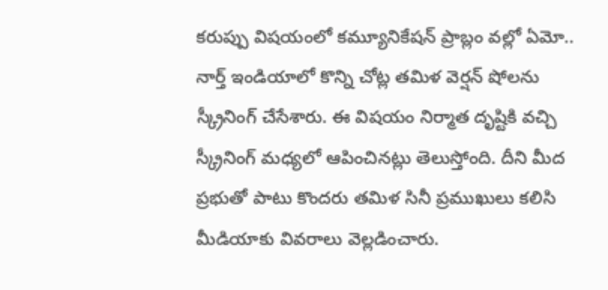కరుప్పు విషయంలో కమ్యూనికేషన్ ప్రాబ్లం వల్లో ఏమో.. నార్త్ ఇండియాలో కొన్ని చోట్ల తమిళ వెర్షన్ షోలను స్క్రీనింగ్ చేసేశారు. ఈ విషయం నిర్మాత దృష్టికి వచ్చి స్క్రీనింగ్ మధ్యలో ఆపించినట్లు తెలుస్తోంది. దీని మీద ప్రభుతో పాటు కొందరు తమిళ సినీ ప్రముఖులు కలిసి మీడియాకు వివరాలు వెల్లడించారు.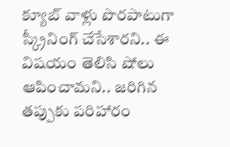క్యూబ్ వాళ్లు పొరపాటుగా స్క్రీనింగ్ చేసేశారని.. ఈ విషయం తెలిసి షోలు ఆపించామని.. జరిగిన తప్పుకు పరిహారం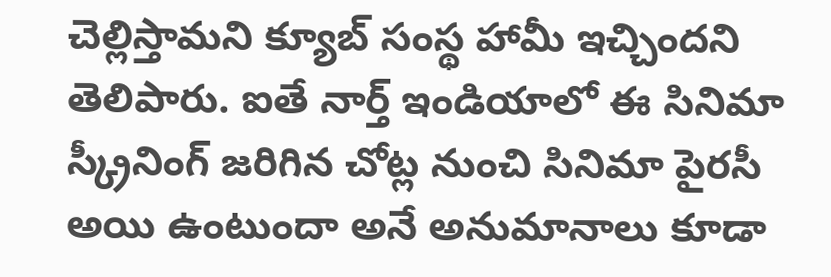చెల్లిస్తామని క్యూబ్ సంస్థ హామీ ఇచ్చిందని తెలిపారు. ఐతే నార్త్ ఇండియాలో ఈ సినిమా స్క్రీనింగ్ జరిగిన చోట్ల నుంచి సినిమా పైరసీ అయి ఉంటుందా అనే అనుమానాలు కూడా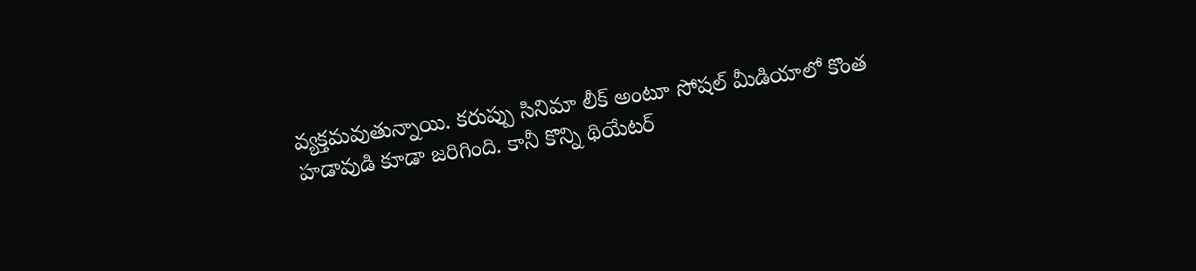వ్యక్తమవుతున్నాయి. కరుప్పు సినిమా లీక్ అంటూ సోషల్ మీడియాలో కొంత హడావుడి కూడా జరిగింది. కానీ కొన్ని థియేటర్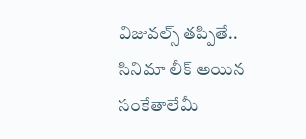విజువల్స్ తప్పితే.. సినిమా లీక్ అయిన సంకేతాలేమీ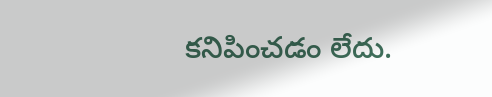కనిపించడం లేదు.